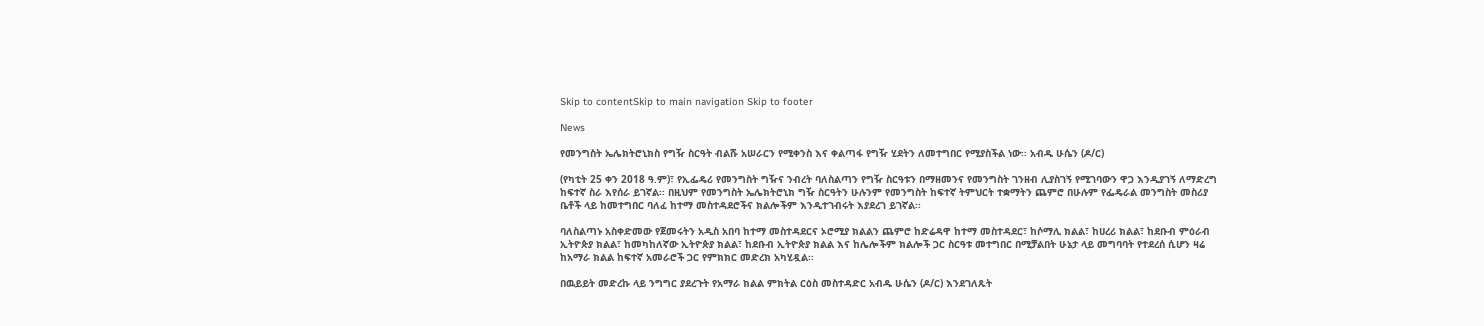Skip to contentSkip to main navigation Skip to footer

News

የመንግስት ኤሌክትሮኒክስ የግዥ ስርዓት ብልሹ አሠራርን የሚቀንስ እና ቀልጣፋ የግዥ ሂደትን ለመተግበር የሚያስችል ነው፡፡ አብዱ ሁሴን (ዶ/ር)

(የካቲት 25 ቀን 2018 ዓ.ም)፣ የኢፌዴሪ የመንግስት ግዥና ንብረት ባለስልጣን የግዥ ስርዓቱን በማዘመንና የመንግስት ገንዘብ ሊያስገኝ የሚገባውን ዋጋ እንዲያገኝ ለማድረግ ከፍተኛ ስራ እየሰራ ይገኛል፡፡ በዚህም የመንግስት ኤሌክትሮኒክ ግዥ ስርዓትን ሁሉንም የመንግስት ከፍተኛ ትምህርት ተቋማትን ጨምሮ በሁሉም የፌዴራል መንግስት መስሪያ ቤቶች ላይ ከመተግበር ባለፈ ከተማ መስተዳደሮችና ክልሎችም እንዲተገብሩት እያደረገ ይገኛል፡፡

ባለስልጣኑ አስቀድመው የጀመሩትን አዲስ አበባ ከተማ መስተዳደርና ኦሮሚያ ክልልን ጨምሮ ከድሬዳዋ ከተማ መስተዳደር፣ ከሶማሊ ክልል፣ ከሀረሪ ክልል፣ ከደቡብ ምዕራብ ኢትዮጵያ ክልል፣ ከመካከለኛው ኢትዮጵያ ክልል፣ ከደቡብ ኢትዮጵያ ክልል እና ከሌሎችም ክልሎች ጋር ስርዓቱ መተግበር በሚቻልበት ሁኔታ ላይ መግባባት የተደረሰ ሲሆን ዛሬ ከአማራ ክልል ከፍተኛ አመራሮች ጋር የምክክር መድረክ አካሂዷል፡፡

በዉይይት መድረኩ ላይ ንግግር ያደረጉት የአማራ ክልል ምክትል ርዕስ መስተዳድር አብዱ ሁሴን (ዶ/ር) እንደገለጹት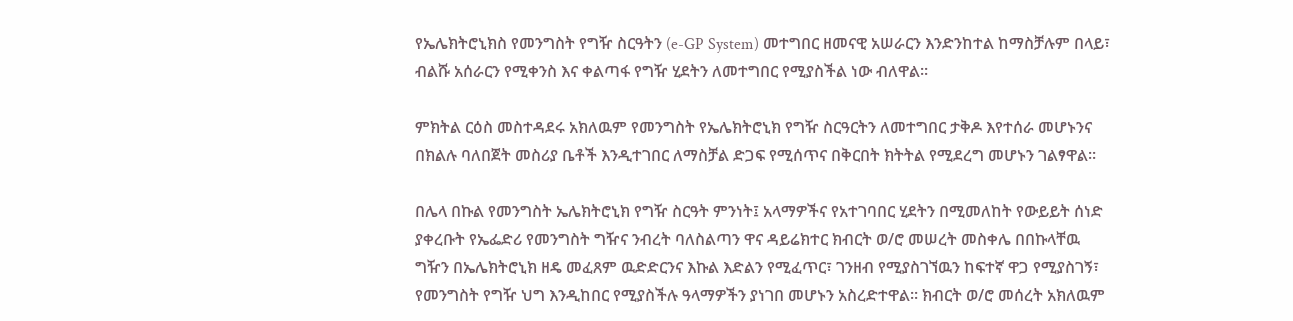የኤሌክትሮኒክስ የመንግስት የግዥ ስርዓትን (e-GP System) መተግበር ዘመናዊ አሠራርን እንድንከተል ከማስቻሉም በላይ፣ ብልሹ አሰራርን የሚቀንስ እና ቀልጣፋ የግዥ ሂደትን ለመተግበር የሚያስችል ነው ብለዋል፡፡

ምክትል ርዕስ መስተዳደሩ አክለዉም የመንግስት የኤሌክትሮኒክ የግዥ ስርዓርትን ለመተግበር ታቅዶ እየተሰራ መሆኑንና በክልሉ ባለበጀት መስሪያ ቤቶች እንዲተገበር ለማስቻል ድጋፍ የሚሰጥና በቅርበት ክትትል የሚደረግ መሆኑን ገልፃዋል፡፡

በሌላ በኩል የመንግስት ኤሌክትሮኒክ የግዥ ስርዓት ምንነት፤ አላማዎችና የአተገባበር ሂደትን በሚመለከት የውይይት ሰነድ ያቀረቡት የኤፌድሪ የመንግስት ግዥና ንብረት ባለስልጣን ዋና ዳይሬክተር ክብርት ወ/ሮ መሠረት መስቀሌ በበኩላቸዉ ግዥን በኤሌክትሮኒክ ዘዴ መፈጸም ዉድድርንና እኩል እድልን የሚፈጥር፣ ገንዘብ የሚያስገኘዉን ከፍተኛ ዋጋ የሚያስገኝ፣ የመንግስት የግዥ ህግ እንዲከበር የሚያስችሉ ዓላማዎችን ያነገበ መሆኑን አስረድተዋል፡፡ ክብርት ወ/ሮ መሰረት አክለዉም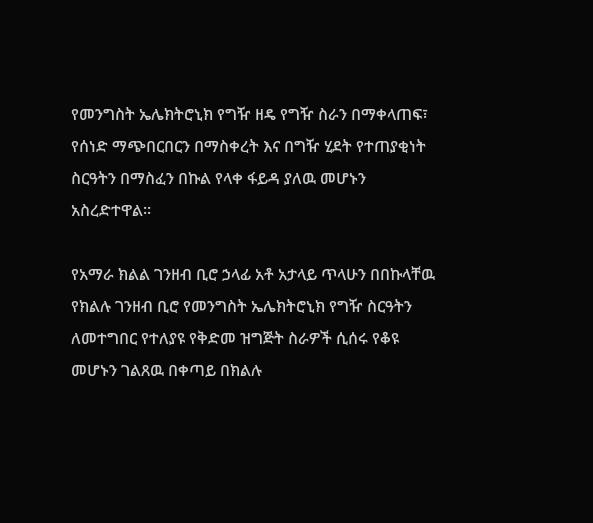የመንግስት ኤሌክትሮኒክ የግዥ ዘዴ የግዥ ስራን በማቀላጠፍ፣ የሰነድ ማጭበርበርን በማስቀረት እና በግዥ ሂደት የተጠያቂነት ስርዓትን በማስፈን በኩል የላቀ ፋይዳ ያለዉ መሆኑን አስረድተዋል፡፡

የአማራ ክልል ገንዘብ ቢሮ ኃላፊ አቶ አታላይ ጥላሁን በበኩላቸዉ የክልሉ ገንዘብ ቢሮ የመንግስት ኤሌክትሮኒክ የግዥ ስርዓትን ለመተግበር የተለያዩ የቅድመ ዝግጅት ስራዎች ሲሰሩ የቆዩ መሆኑን ገልጸዉ በቀጣይ በክልሉ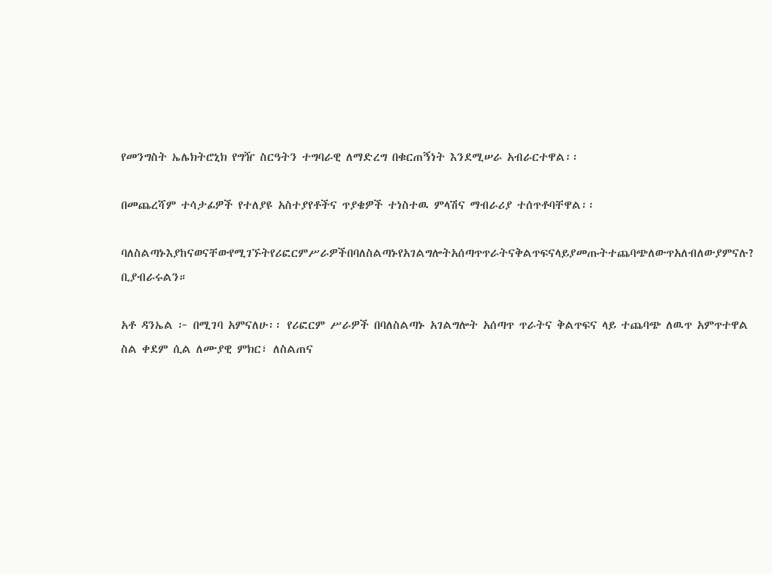የመንግስት ኤሌክትሮኒክ የግዥ ስርዓትን ተግባራዊ ለማድረግ በቁርጠኝነት እንደሚሠራ አብራርተዋል፡፡

በመጨረሻም ተሳታፊዎች የተለያዩ አስተያየቶችና ጥያቄዎች ተነስተዉ ምላሽና ማብራሪያ ተሰጥቶባቸዋል፡፡

ባለስልጣኑእያከናወናቸውየሚገኙትየሪፎርምሥራዎችበባለስልጣኑየአገልግሎትአሰጣጥጥራትናቅልጥፍናላይያመጡትተጨባጭለውጥአለብለውያምናሉ? ቢያብራሩልን።

አቶ ዳንኤል ፦ በሚገባ አምናለሁ፡፡ የሪፎርም ሥራዎች በባለስልጣኑ አገልግሎት አሰጣጥ ጥራትና ቅልጥፍና ላይ ተጨባጭ ለዉጥ አምጥተዋል ስል ቀደም ሲል ለሙያዊ ምክር፣ ለስልጠና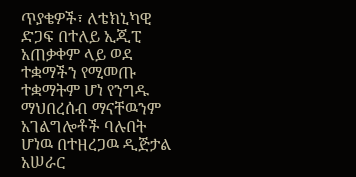ጥያቄዎች፣ ለቴክኒካዊ ድጋፍ በተለይ ኢጂፒ አጠቃቀም ላይ ወደ ተቋማችን የሚመጡ ተቋማትም ሆነ የንግዱ ማህበረሰብ ማናቸዉንም አገልግሎቶች ባሉበት ሆነዉ በተዘረጋዉ ዲጅታል አሠራር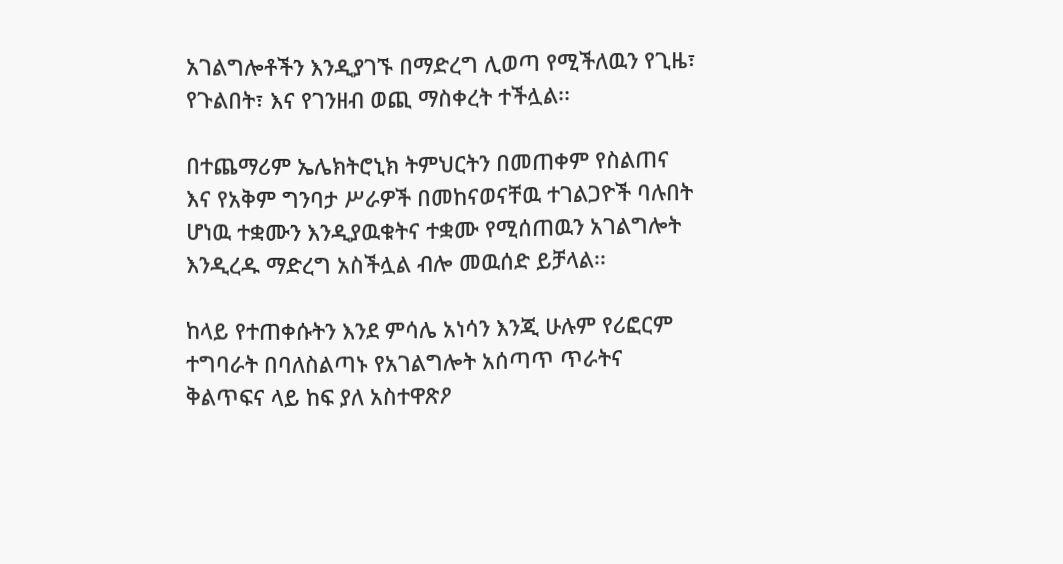አገልግሎቶችን እንዲያገኙ በማድረግ ሊወጣ የሚችለዉን የጊዜ፣ የጉልበት፣ እና የገንዘብ ወጪ ማስቀረት ተችሏል፡፡

በተጨማሪም ኤሌክትሮኒክ ትምህርትን በመጠቀም የስልጠና እና የአቅም ግንባታ ሥራዎች በመከናወናቸዉ ተገልጋዮች ባሉበት ሆነዉ ተቋሙን እንዲያዉቁትና ተቋሙ የሚሰጠዉን አገልግሎት እንዲረዱ ማድረግ አስችሏል ብሎ መዉሰድ ይቻላል፡፡

ከላይ የተጠቀሱትን እንደ ምሳሌ አነሳን እንጂ ሁሉም የሪፎርም ተግባራት በባለስልጣኑ የአገልግሎት አሰጣጥ ጥራትና ቅልጥፍና ላይ ከፍ ያለ አስተዋጽዖ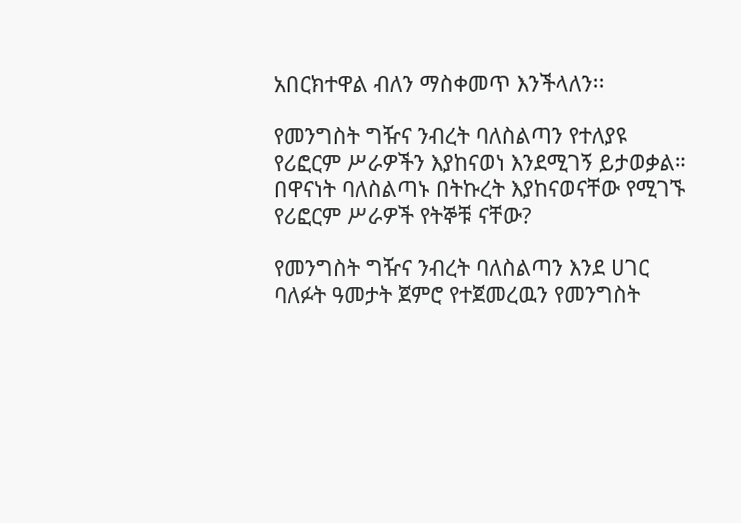አበርክተዋል ብለን ማስቀመጥ እንችላለን፡፡

የመንግስት ግዥና ንብረት ባለስልጣን የተለያዩ የሪፎርም ሥራዎችን እያከናወነ እንደሚገኝ ይታወቃል። በዋናነት ባለስልጣኑ በትኩረት እያከናወናቸው የሚገኙ የሪፎርም ሥራዎች የትኞቹ ናቸው?

የመንግስት ግዥና ንብረት ባለስልጣን እንደ ሀገር ባለፉት ዓመታት ጀምሮ የተጀመረዉን የመንግስት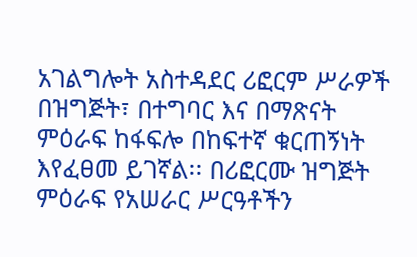አገልግሎት አስተዳደር ሪፎርም ሥራዎች በዝግጅት፣ በተግባር እና በማጽናት ምዕራፍ ከፋፍሎ በከፍተኛ ቁርጠኝነት እየፈፀመ ይገኛል፡፡ በሪፎርሙ ዝግጅት ምዕራፍ የአሠራር ሥርዓቶችን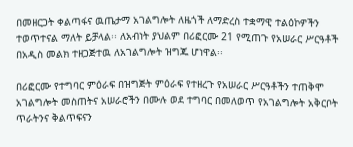በመዘርጋት ቀልጣፋና ዉጤታማ አገልግሎት ለዜጎች ለማድረስ ተቋማዊ ተልዕኮዎችን ተወጥተናል ማለት ይቻላል፡፡ ለአብነት ያህልም በሪፎርሙ 21 የሚጠጉ የአሠራር ሥርዓቶች በአዲስ መልክ ተዘጋጅተዉ ለአገልግሎት ዝግጁ ሆነዋል፡፡

በሪፎርሙ የተግባር ምዕራፍ በዝግጅት ምዕራፍ የተዘረጉ የአሠራር ሥርዓቶችን ተጠቅሞ አገልግሎት መስጠትና አሠራሮችን በሙሉ ወደ ተግባር በመለወጥ የአገልግሎት አቅርቦት ጥራትንና ቅልጥፍናን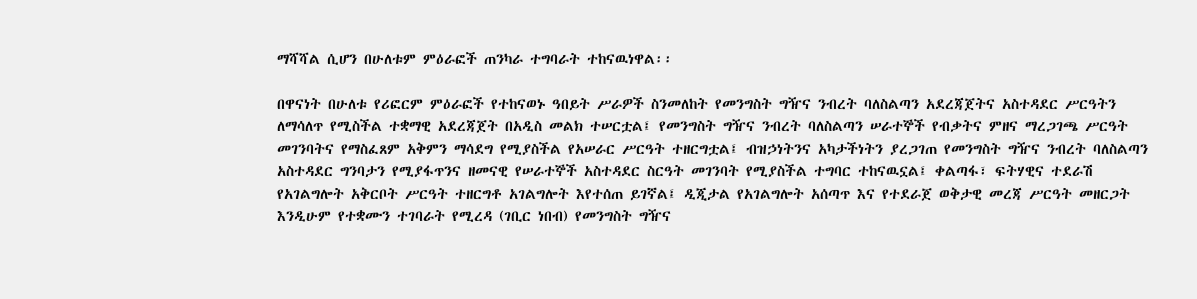ማሻሻል ሲሆን በሁለቱም ምዕራፎች ጠንካራ ተግባራት ተከናዉነዋል፡፡

በዋናነት በሁለቱ የሪፎርም ምዕራፎች የተከናወኑ ዓበይት ሥራዎች ስንመለከት የመንግስት ግዥና ንብረት ባለስልጣን አደረጃጀትና አስተዳደር ሥርዓትን ለማሳለጥ የሚስችል ተቋማዊ አደረጃጀት በአዲስ መልክ ተሠርቷል፤ የመንግስት ግዥና ንብረት ባለስልጣን ሠራተኞች የብቃትና ምዘና ማረጋገጫ ሥርዓት መገንባትና የማስፈጸም አቅምን ማሳደግ የሚያስችል የአሠራር ሥርዓት ተዘርግቷል፤ ብዝኃነትንና አካታችነትን ያረጋገጠ የመንግስት ግዥና ንብረት ባለስልጣን አስተዳደር ግንባታን የሚያፋጥንና ዘመናዊ የሠራተኞች አስተዳደር ስርዓት መገንባት የሚያስችል ተግባር ተከናዉኗል፤ ቀልጣፋ፣ ፍትሃዊና ተደራሽ የአገልግሎት አቅርቦት ሥርዓት ተዘርግቶ አገልግሎት እየተሰጠ ይገኛል፤ ዲጂታል የአገልግሎት አሰጣጥ እና የተደራጀ ወቅታዊ መረጃ ሥርዓት መዘርጋት እንዲሁም የተቋሙን ተገባራት የሚረዳ (ገቢር ነበብ) የመንግስት ግዥና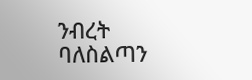ንብረት ባለስልጣን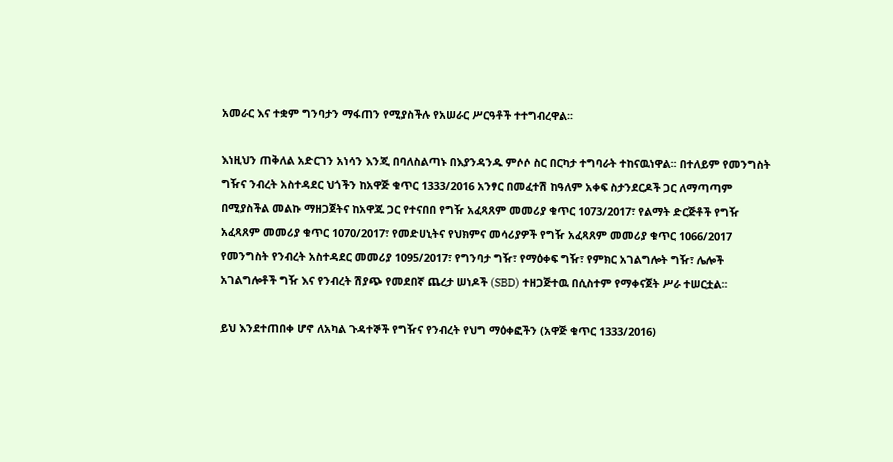አመራር እና ተቋም ግንባታን ማፋጠን የሚያስችሉ የአሠራር ሥርዓቶች ተተግብረዋል፡፡

እነዚህን ጠቅለል አድርገን አነሳን እንጂ በባለስልጣኑ በእያንዳንዱ ምሶሶ ስር በርካታ ተግባራት ተከናዉነዋል፡፡ በተለይም የመንግስት ግዥና ንብረት አስተዳደር ህጎችን ከአዋጅ ቁጥር 1333/2016 አንፃር በመፈተሽ ከዓለም አቀፍ ስታንደርዶች ጋር ለማጣጣም በሚያስችል መልኩ ማዘጋጀትና ከአዋጁ ጋር የተናበበ የግዥ አፈጻጸም መመሪያ ቁጥር 1073/2017፣ የልማት ድርጅቶች የግዥ አፈጻጸም መመሪያ ቁጥር 1070/2017፣ የመድሀኒትና የህክምና መሳሪያዎች የግዥ አፈጻጸም መመሪያ ቁጥር 1066/2017 የመንግስት የንብረት አስተዳደር መመሪያ 1095/2017፣ የግንባታ ግዥ፣ የማዕቀፍ ግዥ፣ የምክር አገልግሎት ግዥ፣ ሌሎች አገልግሎቶች ግዥ እና የንብረት ሽያጭ የመደበኛ ጨረታ ሠነዶች (SBD) ተዘጋጅተዉ በሲስተም የማቀናጀት ሥራ ተሠርቷል፡፡

ይህ እንደተጠበቀ ሆኖ ለአካል ጉዳተኞች የግዥና የንብረት የህግ ማዕቀፎችን (አዋጅ ቁጥር 1333/2016)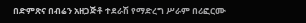በድምጽና በብሬን አዘጋጅቶ ተደራሽ የማድረግ ሥራም በሪፎርሙ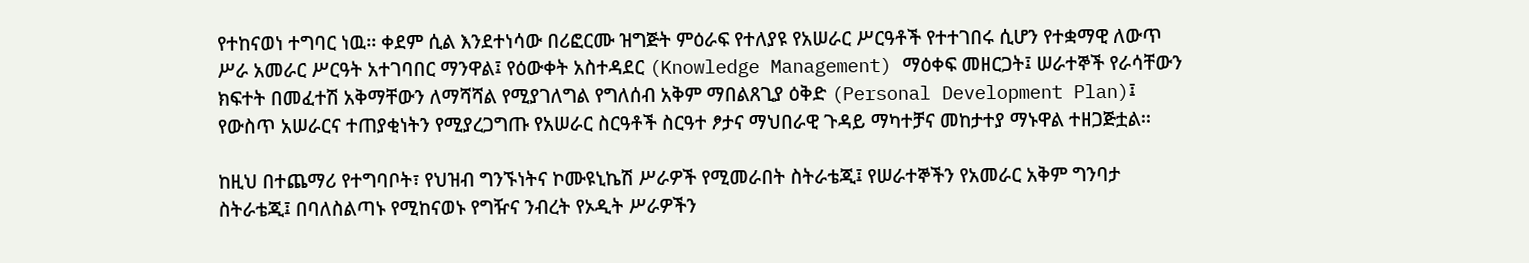የተከናወነ ተግባር ነዉ፡፡ ቀደም ሲል እንደተነሳው በሪፎርሙ ዝግጅት ምዕራፍ የተለያዩ የአሠራር ሥርዓቶች የተተገበሩ ሲሆን የተቋማዊ ለውጥ ሥራ አመራር ሥርዓት አተገባበር ማንዋል፤ የዕውቀት አስተዳደር (Knowledge Management) ማዕቀፍ መዘርጋት፤ ሠራተኞች የራሳቸውን ክፍተት በመፈተሽ አቅማቸውን ለማሻሻል የሚያገለግል የግለሰብ አቅም ማበልጸጊያ ዕቅድ (Personal Development Plan)፤ የውስጥ አሠራርና ተጠያቂነትን የሚያረጋግጡ የአሠራር ስርዓቶች ስርዓተ ፆታና ማህበራዊ ጉዳይ ማካተቻና መከታተያ ማኑዋል ተዘጋጅቷል፡፡

ከዚህ በተጨማሪ የተግባቦት፣ የህዝብ ግንኙነትና ኮሙዩኒኬሽ ሥራዎች የሚመራበት ስትራቴጂ፤ የሠራተኞችን የአመራር አቅም ግንባታ ስትራቴጂ፤ በባለስልጣኑ የሚከናወኑ የግዥና ንብረት የኦዲት ሥራዎችን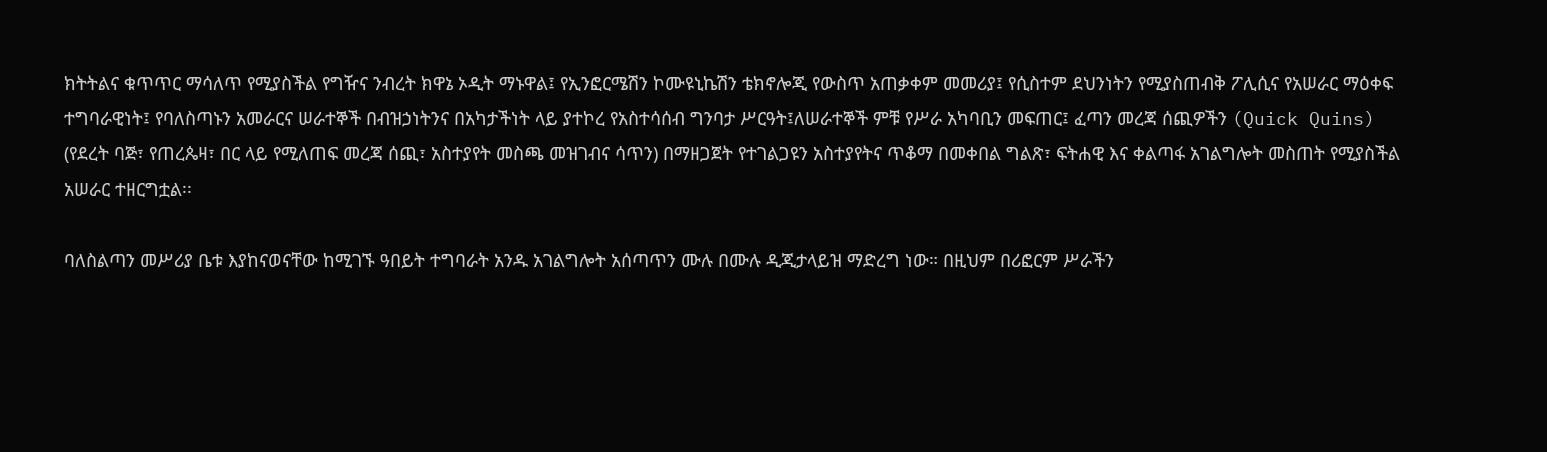ክትትልና ቁጥጥር ማሳለጥ የሚያስችል የግዥና ንብረት ክዋኔ ኦዲት ማኑዋል፤ የኢንፎርሜሽን ኮሙዩኒኬሽን ቴክኖሎጂ የውስጥ አጠቃቀም መመሪያ፤ የሲስተም ደህንነትን የሚያስጠብቅ ፖሊሲና የአሠራር ማዕቀፍ ተግባራዊነት፤ የባለስጣኑን አመራርና ሠራተኞች በብዝኃነትንና በአካታችነት ላይ ያተኮረ የአስተሳሰብ ግንባታ ሥርዓት፤ለሠራተኞች ምቹ የሥራ አካባቢን መፍጠር፤ ፈጣን መረጃ ሰጪዎችን (Quick Quins) (የደረት ባጅ፣ የጠረጴዛ፣ በር ላይ የሚለጠፍ መረጃ ሰጪ፣ አስተያየት መስጫ መዝገብና ሳጥን) በማዘጋጀት የተገልጋዩን አስተያየትና ጥቆማ በመቀበል ግልጽ፣ ፍትሐዊ እና ቀልጣፋ አገልግሎት መስጠት የሚያስችል አሠራር ተዘርግቷል፡፡

ባለስልጣን መሥሪያ ቤቱ እያከናወናቸው ከሚገኙ ዓበይት ተግባራት አንዱ አገልግሎት አሰጣጥን ሙሉ በሙሉ ዲጂታላይዝ ማድረግ ነው። በዚህም በሪፎርም ሥራችን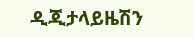ዲጂታላይዜሽን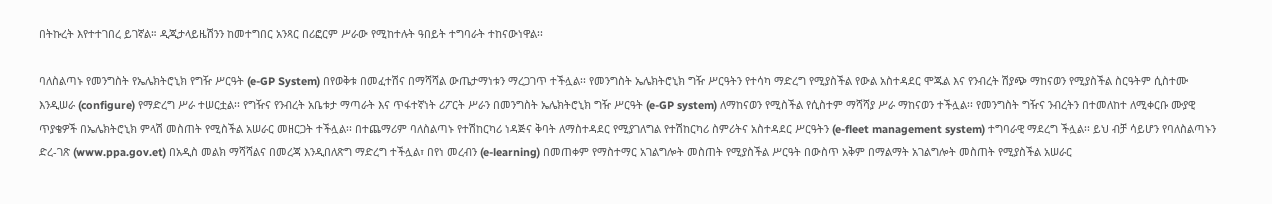በትኩረት እየተተገበረ ይገኛል። ዲጂታላይዜሽንን ከመተግበር አንጻር በሪፎርም ሥራው የሚከተሉት ዓበይት ተግባራት ተከናውነዋል፡፡

ባለስልጣኑ የመንግስት የኤሌክትሮኒክ የግዥ ሥርዓት (e-GP System) በየወቅቱ በመፈተሽና በማሻሻል ውጤታማነቱን ማረጋገጥ ተችሏል፡፡ የመንግስት ኤሌክትሮኒክ ግዥ ሥርዓትን የተሳካ ማድረግ የሚያስችል የውል አስተዳደር ሞጁል እና የንብረት ሽያጭ ማከናወን የሚያስችል ስርዓትም ሲስተሙ እንዲሠራ (configure) የማድረግ ሥራ ተሠርቷል፡፡ የግዥና የንብረት አቤቱታ ማጣራት እና ጥፋተኛነት ሪፖርት ሥራን በመንግስት ኤሌክትሮኒክ ግዥ ሥርዓት (e-GP system) ለማከናወን የሚስችል የሲስተም ማሻሻያ ሥራ ማከናወን ተችሏል፡፡ የመንግስት ግዥና ንብረትን በተመለከተ ለሚቀርቡ ሙያዊ ጥያቄዎች በኤሌክትሮኒክ ምላሽ መስጠት የሚስችል አሠራር መዘርጋት ተችሏል፡፡ በተጨማሪም ባለስልጣኑ የተሽከርካሪ ነዳጅና ቅባት ለማስተዳደር የሚያገለግል የተሽከርካሪ ስምሪትና አስተዳደር ሥርዓትን (e-fleet management system) ተግባራዊ ማደረግ ችሏል፡፡ ይህ ብቻ ሳይሆን የባለስልጣኑን ድረ-ገጽ (www.ppa.gov.et) በአዲስ መልክ ማሻሻልና በመረጃ እንዲበለጽግ ማድረግ ተችሏል፣ በየነ መረብን (e-learning) በመጠቀም የማስተማር አገልግሎት መስጠት የሚያስችል ሥርዓት በውስጥ አቅም በማልማት አገልግሎት መስጠት የሚያስችል አሠራር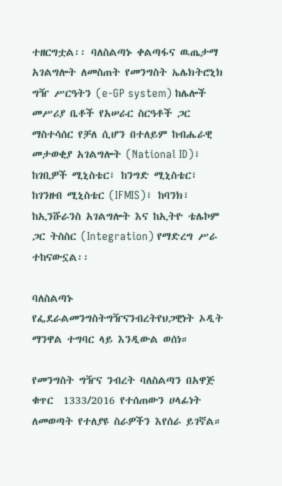ተዘርግቷል፡፡ ባለስልጣኑ ቀልጣፋና ዉጤታማ አገልግሎት ለመስጠት የመንግስት ኤሌክትሮኒክ ግዥ ሥርዓትን (e-GP system) ከሌሎች መሥሪያ ቤቶች የአሠራር ስርዓቶች ጋር ማስተሳሰር የቻለ ሲሆን በተለይም ከብሔራዊ መታወቂያ አገልግሎት (National ID)፣ ከገቢዎች ሚኒስቴር፣ ከንግድ ሚኒስቴር፣ ከገንዘብ ሚኒስቴር (IFMIS)፣ ከባንክ፣ ከኢንሹራንስ አገልግሎት እና ከኢትዮ ቴሌኮም ጋር ትስስር (Integration) የማድረግ ሥራ ተከናውኗል፡፡

ባለስልጣኑ የፌደራልመንግስትግዥናንብረትየህጋዊነት ኦዲት ማንዋል ተግባር ላይ እንዲውል ወሰነ።

የመንግስት ግዥና ንብረት ባለስልጣን በአዋጅ ቁጥር  1333/2016 የተሰጠውን ሀላፊነት ለመወጣት የተለያዩ ስራዎችን እየሰራ ይገኛል።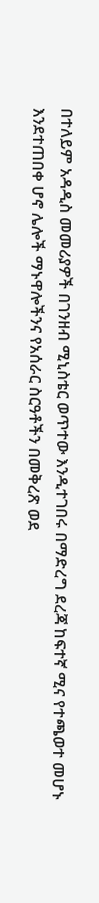በተለይም አዳዲስ መመሪያዎች በገንዘብ ሚኒስቴር ወጥተው እንዲተገበሩ በማድረግ ደረጃ ከፍተኛ ሚና የተጫወተ መሆኑ እንደተጠበቀ ሆኖ ሌሎች ማኑዋሎችንና የአሰራር ስርዓቶችን በመቅረጽ ወደ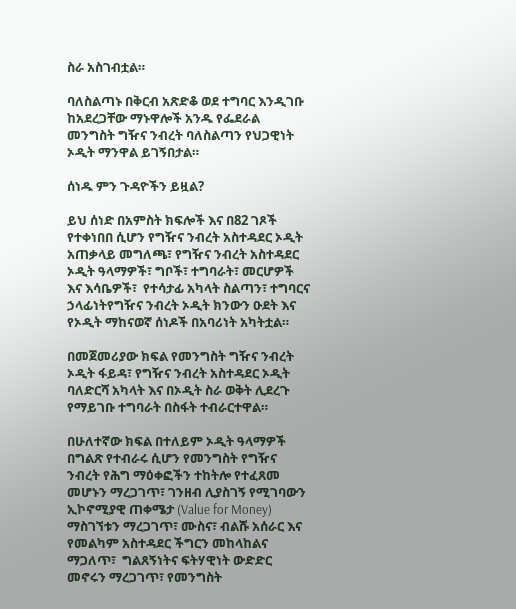ስራ አስገብቷል።

ባለስልጣኑ በቅርብ አጽድቆ ወደ ተግባር እንዲገቡ ከአደረጋቸው ማኑዋሎች አንዱ የፌደራል መንግስት ግዥና ንብረት ባለስልጣን የህጋዊነት ኦዲት ማንዋል ይገኝበታል።

ሰነዱ ምን ጉዳዮችን ይዟል?

ይህ ሰነድ በአምስት ክፍሎች እና በ82 ገጾች የተቀነበበ ሲሆን የግዥና ንብረት አስተዳደር ኦዲት አጠቃላይ መግለጫ፣ የግዥና ንብረት አስተዳደር ኦዲት ዓላማዎች፣ ግቦች፣ ተግባራት፣ መርሆዎች እና እሳቤዎች፣  የተሳታፊ አካላት ስልጣን፣ ተግባርና ኃላፊነትየግዥና ንብረት ኦዲት ክንውን ዑደት እና የኦዲት ማከናወኛ ሰነዶች በአባሪነት አካትቷል።

በመጀመሪያው ክፍል የመንግስት ግዥና ንብረት ኦዲት ፋይዳ፣ የግዥና ንብረት አስተዳደር ኦዲት ባለድርሻ አካላት እና በኦዲት ስራ ወቅት ሊደረጉ የማይገቡ ተግባራት በስፋት ተብራርተዋል።

በሁለተኛው ክፍል በተለይም ኦዲት ዓላማዎች በግልጽ የተብራሩ ሲሆን የመንግስት የግዥና ንብረት የሕግ ማዕቀፎችን ተከትሎ የተፈጸመ መሆኑን ማረጋገጥ፣ ገንዘብ ሊያስገኝ የሚገባውን ኢኮኖሚያዊ ጠቀሜታ (Value for Money) ማስገኘቱን ማረጋገጥ፣ ሙስና፣ ብልሹ አሰራር እና የመልካም አስተዳደር ችግርን መከላከልና ማጋለጥ፣  ግልጸኝነትና ፍትሃዊነት ውድድር መኖሩን ማረጋገጥ፣ የመንግስት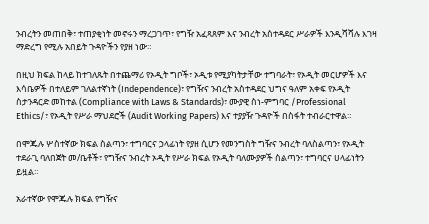ንብረትን መጠበቅ፣ ተጠያቂነት መኖሩን ማረጋገጥ፣ የግዥ አፈጻጸም እና ንብረት አስተዳደር ሥራዎች እንዲሻሻሉ እገዛ ማድረግ የሚሉ አበይት ጉዳዮችን የያዘ ነው።

በዚህ ክፍል ከላይ ከተገለጹት በተጨማሪ የኦዲት ግቦች፣ ኦዲቱ የሚያካትታቸው ተግባራት፣ የኦዲት መርሆዎች እና እሳቤዎች በተለይም ገለልተኛነት (Independence)፣ የግዥና ንብረት አስተዳደር ህግና ዓለም አቀፍ የኦዲት ስታንዳርድ መከተል (Compliance with Laws & Standards)፣ ሙያዊ ስነ-ምግባር /Professional Ethics/፣ የኦዲት የሥራ ማህደሮች (Audit Working Papers) እና ተያያዥ ጉዳዮች በስፋት ተብራርተዋል።

በሞጁሉ ሦስተኛው ክፍል ስልጣን፣ ተግባርና ኃላፊነት የያዘ ሲሆን የመንግስት ግዥና ንብረት ባለስልጣን፣ የኦዲት ተደራጊ ባለበጀት መ/ቤቶች፣ የግዥና ንብረት ኦዲት የሥራ ክፍል የኦዲት ባለሙያዎች ስልጣን፣ ተግባርና ሀላፊነትን ይዟል።

አራተኛው የሞጁሉ ክፍል የግዥና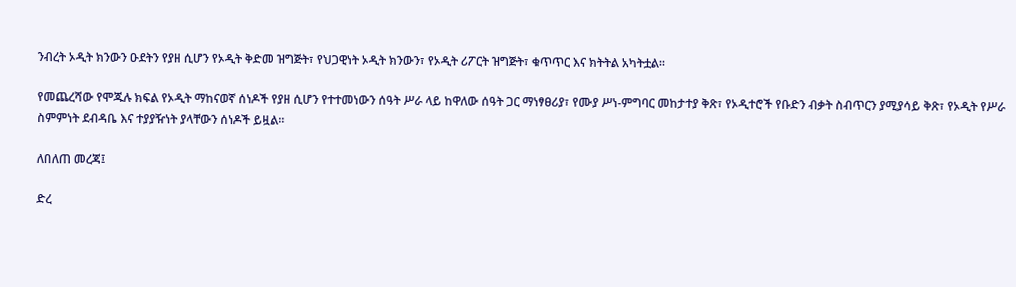ንብረት ኦዲት ክንውን ዑደትን የያዘ ሲሆን የኦዲት ቅድመ ዝግጅት፣ የህጋዊነት ኦዲት ክንውን፣ የኦዲት ሪፖርት ዝግጅት፣ ቁጥጥር እና ክትትል አካትቷል።

የመጨረሻው የሞጁሉ ክፍል የኦዲት ማከናወኛ ሰነዶች የያዘ ሲሆን የተተመነውን ሰዓት ሥራ ላይ ከዋለው ሰዓት ጋር ማነፃፀሪያ፣ የሙያ ሥነ-ምግባር መከታተያ ቅጽ፣ የኦዲተሮች የቡድን ብቃት ስብጥርን ያሚያሳይ ቅጽ፣ የኦዲት የሥራ ስምምነት ደብዳቤ እና ተያያዥነት ያላቸውን ሰነዶች ይዟል።

ለበለጠ መረጃ፤

ድረ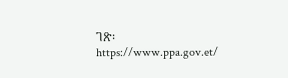ገጽ፡ https://www.ppa.gov.et/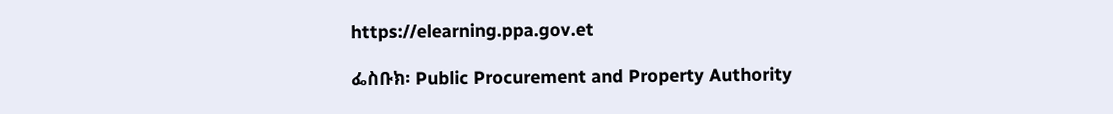https://elearning.ppa.gov.et

ፌስቡክ፡ Public Procurement and Property Authority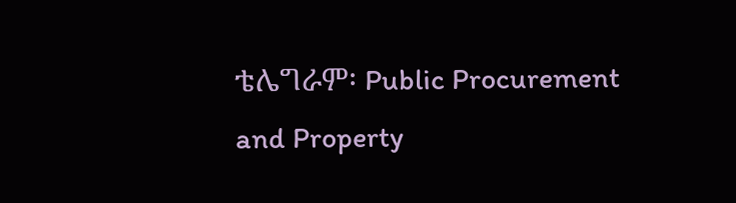ቴሌግራም፡ Public Procurement and Property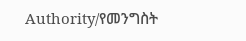Authority/የመንግስት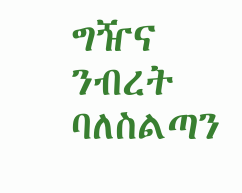ግዥና ንብረት ባለስልጣን